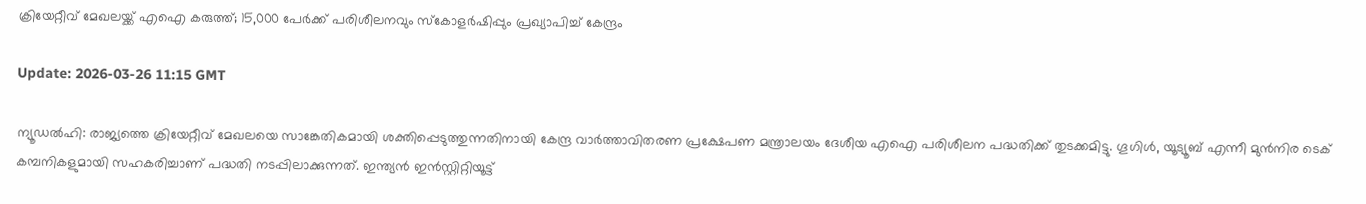ക്രിയേറ്റീവ് മേഖലയ്ക്ക് എഐ കരുത്ത്; 15,000 പേര്‍ക്ക് പരിശീലനവും സ്‌കോളര്‍ഷിപ്പും പ്രഖ്യാപിച്ച് കേന്ദ്രം

Update: 2026-03-26 11:15 GMT

ന്യൂഡല്‍ഹി: രാജ്യത്തെ ക്രിയേറ്റീവ് മേഖലയെ സാങ്കേതികമായി ശക്തിപ്പെടുത്തുന്നതിനായി കേന്ദ്ര വാര്‍ത്താവിതരണ പ്രക്ഷേപണ മന്ത്രാലയം ദേശീയ എഐ പരിശീലന പദ്ധതിക്ക് തുടക്കമിട്ടു. ഗൂഗിള്‍, യൂട്യൂബ് എന്നീ മുന്‍നിര ടെക് കമ്പനികളുമായി സഹകരിച്ചാണ് പദ്ധതി നടപ്പിലാക്കുന്നത്. ഇന്ത്യന്‍ ഇന്‍സ്റ്റിറ്റിയൂട്ട്‌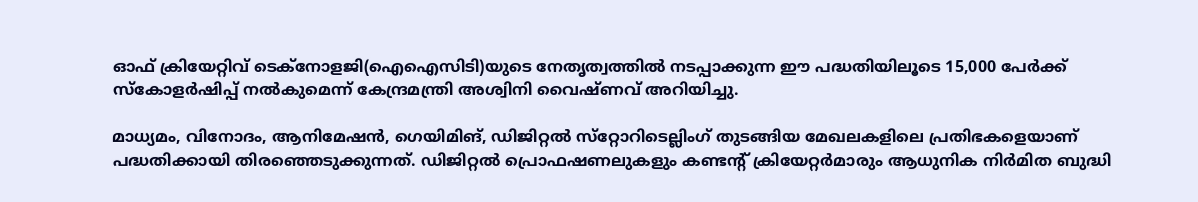ഓഫ് ക്രിയേറ്റിവ് ടെക്‌നോളജി(ഐഐസിടി)യുടെ നേതൃത്വത്തില്‍ നടപ്പാക്കുന്ന ഈ പദ്ധതിയിലൂടെ 15,000 പേര്‍ക്ക് സ്‌കോളര്‍ഷിപ്പ് നല്‍കുമെന്ന് കേന്ദ്രമന്ത്രി അശ്വിനി വൈഷ്ണവ് അറിയിച്ചു.

മാധ്യമം, വിനോദം, ആനിമേഷന്‍, ഗെയിമിങ്, ഡിജിറ്റല്‍ സ്‌റ്റോറിടെല്ലിംഗ് തുടങ്ങിയ മേഖലകളിലെ പ്രതിഭകളെയാണ് പദ്ധതിക്കായി തിരഞ്ഞെടുക്കുന്നത്. ഡിജിറ്റല്‍ പ്രൊഫഷണലുകളും കണ്ടന്റ് ക്രിയേറ്റര്‍മാരും ആധുനിക നിര്‍മിത ബുദ്ധി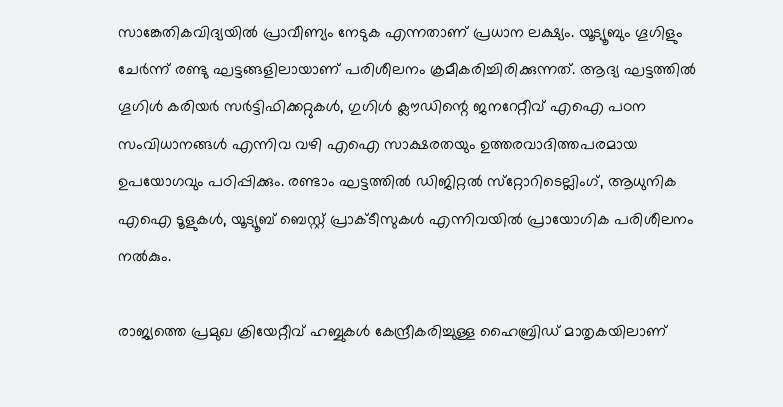സാങ്കേതികവിദ്യയില്‍ പ്രാവീണ്യം നേടുക എന്നതാണ് പ്രധാന ലക്ഷ്യം. യൂട്യൂബും ഗൂഗിളും ചേര്‍ന്ന് രണ്ടു ഘട്ടങ്ങളിലായാണ് പരിശീലനം ക്രമീകരിച്ചിരിക്കുന്നത്. ആദ്യ ഘട്ടത്തില്‍ ഗൂഗിള്‍ കരിയര്‍ സര്‍ട്ടിഫിക്കറ്റുകള്‍, ഗുഗിള്‍ ക്ലൗഡിന്റെ ജനറേറ്റീവ് എഐ പഠന സംവിധാനങ്ങള്‍ എന്നിവ വഴി എഐ സാക്ഷരതയും ഉത്തരവാദിത്തപരമായ ഉപയോഗവും പഠിപ്പിക്കും. രണ്ടാം ഘട്ടത്തില്‍ ഡിജിറ്റല്‍ സ്‌റ്റോറിടെല്ലിംഗ്, ആധുനിക എഐ ടൂളുകള്‍, യൂട്യൂബ് ബെസ്റ്റ് പ്രാക്ടീസുകള്‍ എന്നിവയില്‍ പ്രായോഗിക പരിശീലനം നല്‍കും.

രാജ്യത്തെ പ്രമുഖ ക്രിയേറ്റീവ് ഹബ്ബുകള്‍ കേന്ദ്രീകരിച്ചുള്ള ഹൈബ്രിഡ് മാതൃകയിലാണ്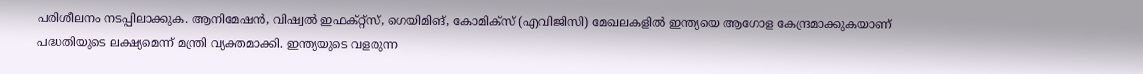പരിശീലനം നടപ്പിലാക്കുക. ആനിമേഷന്‍, വിഷ്വല്‍ ഇഫക്റ്റ്‌സ്, ഗെയിമിങ്, കോമിക്‌സ് (എവിജിസി) മേഖലകളില്‍ ഇന്ത്യയെ ആഗോള കേന്ദ്രമാക്കുകയാണ് പദ്ധതിയുടെ ലക്ഷ്യമെന്ന് മന്ത്രി വ്യക്തമാക്കി. ഇന്ത്യയുടെ വളരുന്ന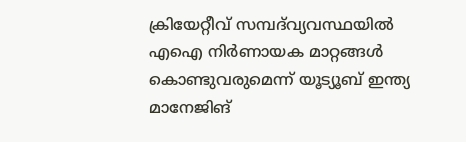ക്രിയേറ്റീവ് സമ്പദ്‌വ്യവസ്ഥയില്‍ എഐ നിര്‍ണായക മാറ്റങ്ങള്‍ കൊണ്ടുവരുമെന്ന് യൂട്യൂബ് ഇന്ത്യ മാനേജിങ്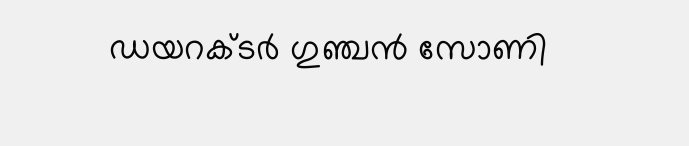ഡയറക്ടര്‍ ഗുഞ്ചന്‍ സോണി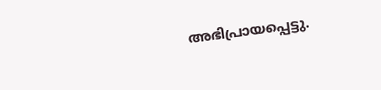അഭിപ്രായപ്പെട്ടു.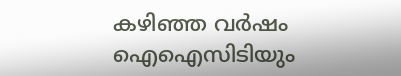കഴിഞ്ഞ വര്‍ഷം ഐഐസിടിയും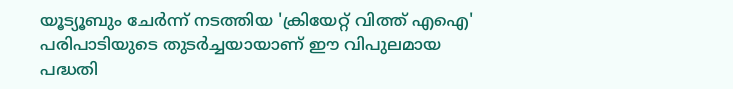യൂട്യൂബും ചേര്‍ന്ന് നടത്തിയ 'ക്രിയേറ്റ് വിത്ത് എഐ' പരിപാടിയുടെ തുടര്‍ച്ചയായാണ് ഈ വിപുലമായ പദ്ധതി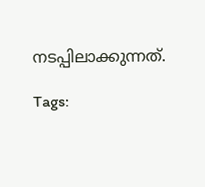നടപ്പിലാക്കുന്നത്.

Tags: